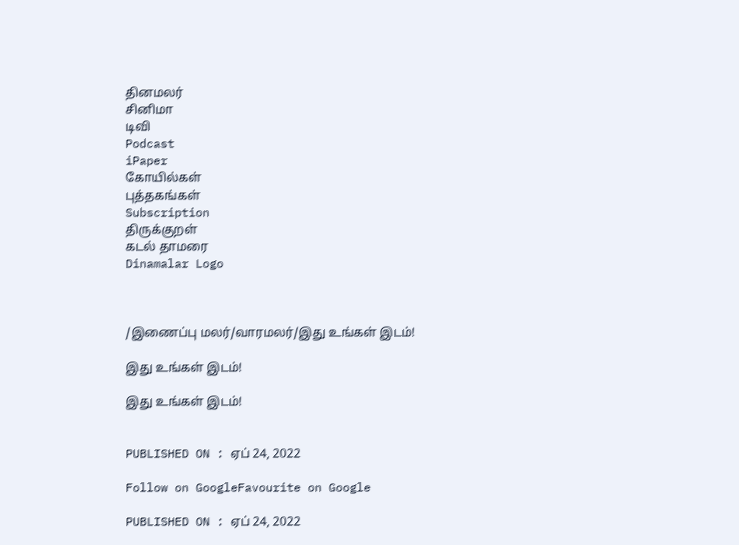தினமலர்
சினிமா
டிவி
Podcast
iPaper
கோயில்கள்
புத்தகங்கள்
Subscription
திருக்குறள்
கடல் தாமரை
Dinamalar Logo



/இணைப்பு மலர்/வாரமலர்/இது உங்கள் இடம்!

இது உங்கள் இடம்!

இது உங்கள் இடம்!


PUBLISHED ON : ஏப் 24, 2022

Follow on GoogleFavourite on Google

PUBLISHED ON : ஏப் 24, 2022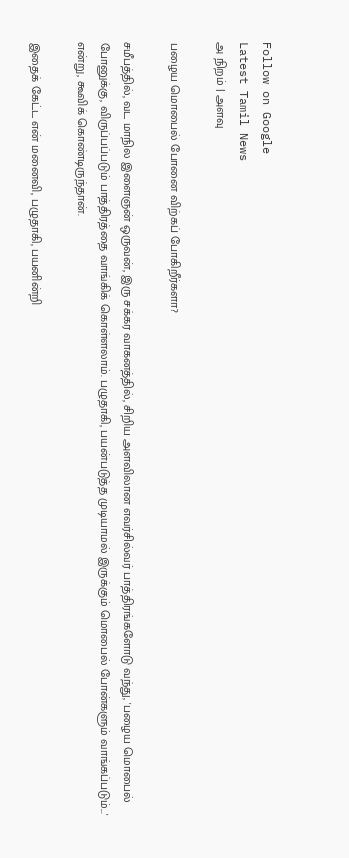Follow on Google
Latest Tamil News
அ நிறம் | அளவு

பழைய மொபைல் போனை விற்கப் போகிறீர்களா?

சமீபத்தில், வட மாநில இளைஞன் ஒருவன், இரு சக்கர வாகனத்தில், சிறிய அளவிலான எவர்சில்வர் பாத்திரங்களோடு வந்து, 'பழைய மொபைல் போனுக்கு, விருப்பப்படும் பாத்திரத்தை வாங்கிக் கொள்ளலாம். பழுதாகி, பயன்படுத்த முடியாமல் இருக்கும் மொபைல் போன்களும் வாங்கப்படும்...' என்று, கூவிக் கொண்டிருந்தான்.

இதைக் கேட்ட என் மனைவி, பழுதாகி, பயனின்றி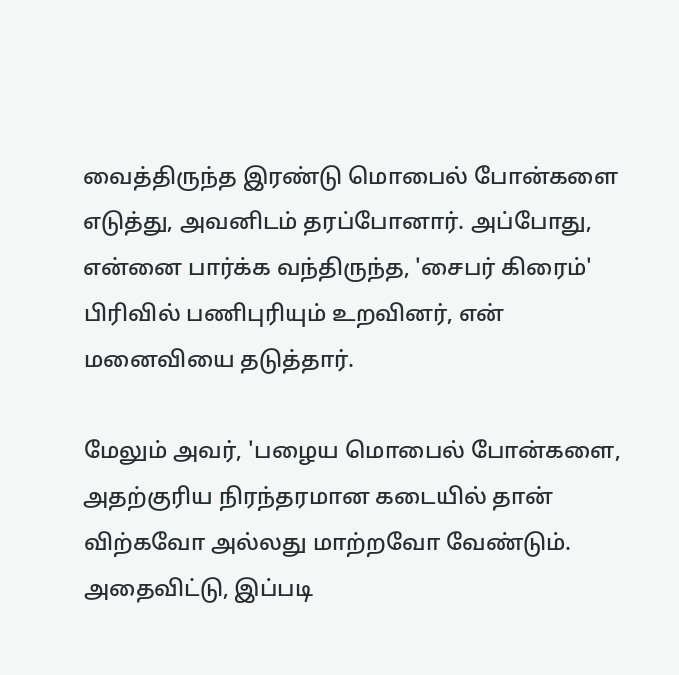வைத்திருந்த இரண்டு மொபைல் போன்களை எடுத்து, அவனிடம் தரப்போனார். அப்போது, என்னை பார்க்க வந்திருந்த, 'சைபர் கிரைம்' பிரிவில் பணிபுரியும் உறவினர், என் மனைவியை தடுத்தார்.

மேலும் அவர், 'பழைய மொபைல் போன்களை, அதற்குரிய நிரந்தரமான கடையில் தான் விற்கவோ அல்லது மாற்றவோ வேண்டும். அதைவிட்டு, இப்படி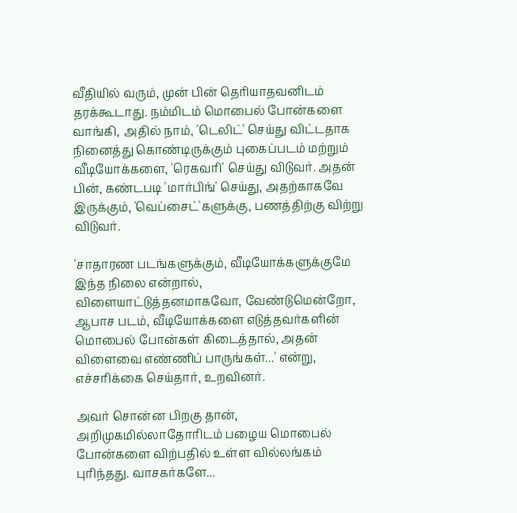வீதியில் வரும், முன் பின் தெரியாதவனிடம் தரக்கூடாது. நம்மிடம் மொபைல் போன்களை வாங்கி, அதில் நாம், 'டெலிட்' செய்து விட்டதாக நினைத்து கொண்டிருக்கும் புகைப்படம் மற்றும் வீடியோக்களை, 'ரெகவரி' செய்து விடுவர். அதன் பின், கண்டபடி 'மார்பிங்' செய்து, அதற்காகவே இருக்கும், 'வெப்சைட்'களுக்கு, பணத்திற்கு விற்று விடுவர்.

'சாதாரண படங்களுக்கும், வீடியோக்களுக்குமே இந்த நிலை என்றால், விளையாட்டுத்தனமாகவோ, வேண்டுமென்றோ, ஆபாச படம், வீடியோக்களை எடுத்தவர்களின் மொபைல் போன்கள் கிடைத்தால், அதன் விளைவை எண்ணிப் பாருங்கள்...' என்று, எச்சரிக்கை செய்தார், உறவினர்.

அவர் சொன்ன பிறகு தான், அறிமுகமில்லாதோரிடம் பழைய மொபைல் போன்களை விற்பதில் உள்ள வில்லங்கம் புரிந்தது. வாசகர்களே...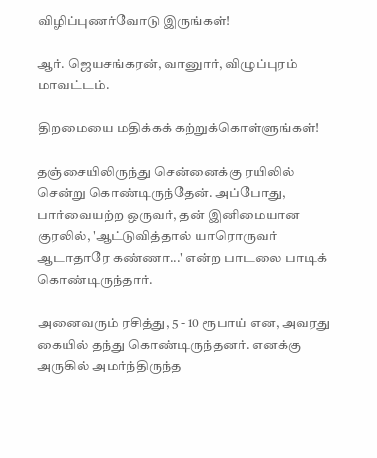விழிப்புணர்வோடு இருங்கள்!

ஆர். ஜெயசங்கரன், வானுார், விழுப்புரம் மாவட்டம்.

திறமையை மதிக்கக் கற்றுக்கொள்ளுங்கள்!

தஞ்சையிலிருந்து சென்னைக்கு ரயிலில் சென்று கொண்டிருந்தேன். அப்போது, பார்வையற்ற ஒருவர், தன் இனிமையான குரலில், 'ஆட்டுவித்தால் யாரொருவர் ஆடாதாரே கண்ணா...' என்ற பாடலை பாடிக் கொண்டிருந்தார்.

அனைவரும் ரசித்து, 5 - 10 ரூபாய் என, அவரது கையில் தந்து கொண்டிருந்தனர். எனக்கு அருகில் அமர்ந்திருந்த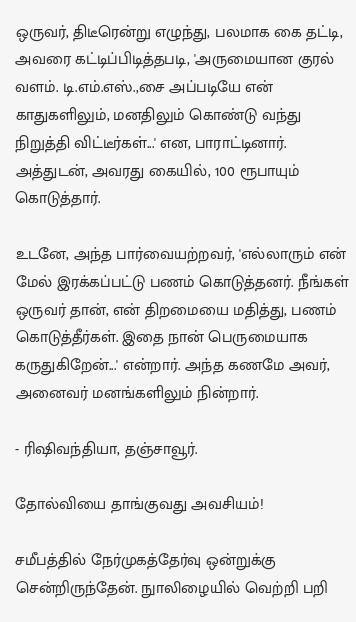ஒருவர், திடீரென்று எழுந்து, பலமாக கை தட்டி, அவரை கட்டிப்பிடித்தபடி, 'அருமையான குரல் வளம். டி.எம்.எஸ்.,சை அப்படியே என் காதுகளிலும், மனதிலும் கொண்டு வந்து நிறுத்தி விட்டீர்கள்...' என, பாராட்டினார். அத்துடன், அவரது கையில், 100 ரூபாயும் கொடுத்தார்.

உடனே, அந்த பார்வையற்றவர், 'எல்லாரும் என் மேல் இரக்கப்பட்டு பணம் கொடுத்தனர். நீங்கள் ஒருவர் தான், என் திறமையை மதித்து, பணம் கொடுத்தீர்கள். இதை நான் பெருமையாக கருதுகிறேன்...' என்றார். அந்த கணமே அவர், அனைவர் மனங்களிலும் நின்றார்.

- ரிஷிவந்தியா, தஞ்சாவூர்.

தோல்வியை தாங்குவது அவசியம்!

சமீபத்தில் நேர்முகத்தேர்வு ஒன்றுக்கு சென்றிருந்தேன். நுாலிழையில் வெற்றி பறி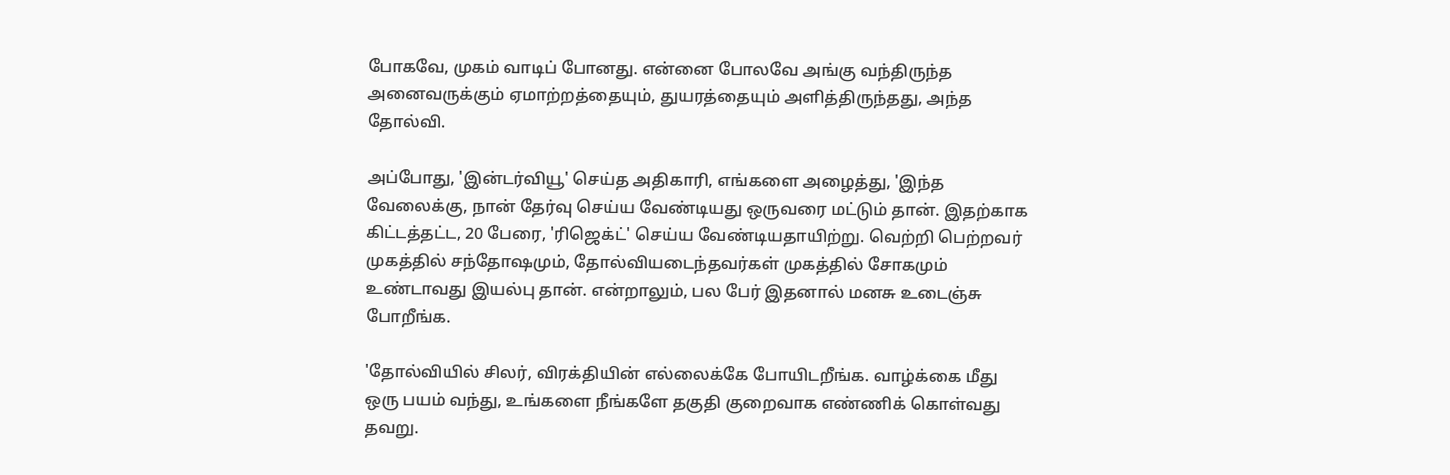போகவே, முகம் வாடிப் போனது. என்னை போலவே அங்கு வந்திருந்த அனைவருக்கும் ஏமாற்றத்தையும், துயரத்தையும் அளித்திருந்தது, அந்த தோல்வி.

அப்போது, 'இன்டர்வியூ' செய்த அதிகாரி, எங்களை அழைத்து, 'இந்த வேலைக்கு, நான் தேர்வு செய்ய வேண்டியது ஒருவரை மட்டும் தான். இதற்காக கிட்டத்தட்ட, 20 பேரை, 'ரிஜெக்ட்' செய்ய வேண்டியதாயிற்று. வெற்றி பெற்றவர் முகத்தில் சந்தோஷமும், தோல்வியடைந்தவர்கள் முகத்தில் சோகமும் உண்டாவது இயல்பு தான். என்றாலும், பல பேர் இதனால் மனசு உடைஞ்சு போறீங்க.

'தோல்வியில் சிலர், விரக்தியின் எல்லைக்கே போயிடறீங்க. வாழ்க்கை மீது ஒரு பயம் வந்து, உங்களை நீங்களே தகுதி குறைவாக எண்ணிக் கொள்வது தவறு.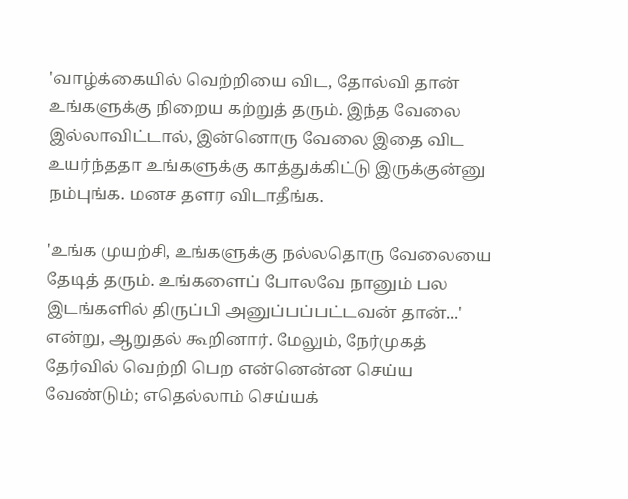'வாழ்க்கையில் வெற்றியை விட, தோல்வி தான் உங்களுக்கு நிறைய கற்றுத் தரும். இந்த வேலை இல்லாவிட்டால், இன்னொரு வேலை இதை விட உயர்ந்ததா உங்களுக்கு காத்துக்கிட்டு இருக்குன்னு நம்புங்க. மனச தளர விடாதீங்க.

'உங்க முயற்சி, உங்களுக்கு நல்லதொரு வேலையை தேடித் தரும். உங்களைப் போலவே நானும் பல இடங்களில் திருப்பி அனுப்பப்பட்டவன் தான்...' என்று, ஆறுதல் கூறினார். மேலும், நேர்முகத் தேர்வில் வெற்றி பெற என்னென்ன செய்ய வேண்டும்; எதெல்லாம் செய்யக்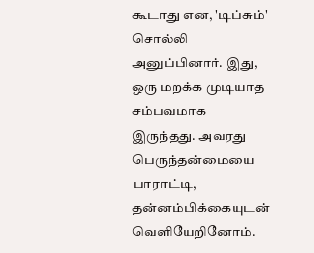கூடாது என, 'டிப்சும்' சொல்லி அனுப்பினார். இது, ஒரு மறக்க முடியாத சம்பவமாக இருந்தது. அவரது பெருந்தன்மையை பாராட்டி, தன்னம்பிக்கையுடன் வெளியேறினோம்.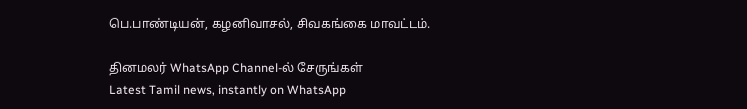பெ.பாண்டியன், கழனிவாசல், சிவகங்கை மாவட்டம்.

தினமலர் WhatsApp Channel-ல் சேருங்கள்
Latest Tamil news, instantly on WhatsApp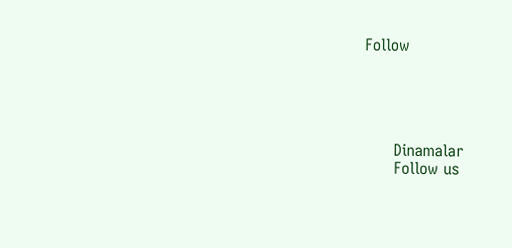Follow





      Dinamalar
      Follow us